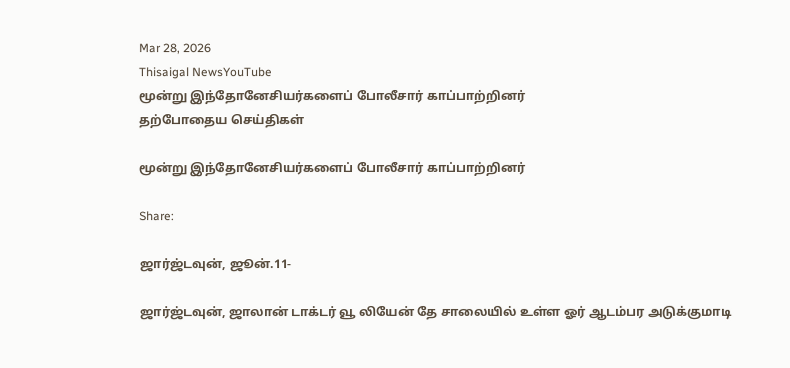Mar 28, 2026
Thisaigal NewsYouTube
மூன்று இந்தோனேசியர்களைப் போலீசார் காப்பாற்றினர்
தற்போதைய செய்திகள்

மூன்று இந்தோனேசியர்களைப் போலீசார் காப்பாற்றினர்

Share:

ஜார்ஜ்டவுன், ஜூன்.11-

ஜார்ஜ்டவுன், ஜாலான் டாக்டர் வூ லியேன் தே சாலையில் உள்ள ஓர் ஆடம்பர அடுக்குமாடி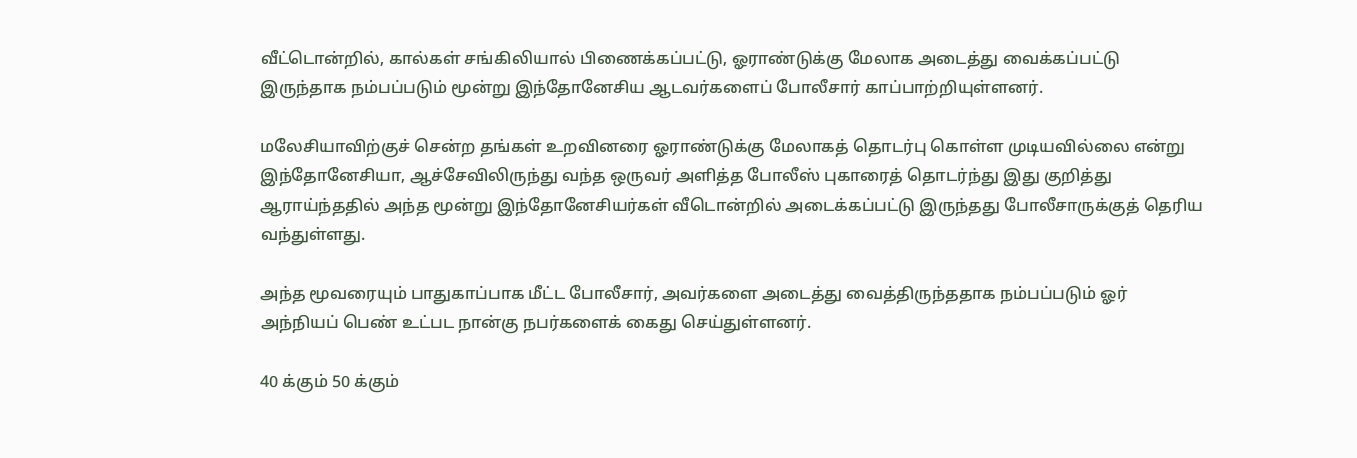வீட்டொன்றில், கால்கள் சங்கிலியால் பிணைக்கப்பட்டு, ஓராண்டுக்கு மேலாக அடைத்து வைக்கப்பட்டு இருந்தாக நம்பப்படும் மூன்று இந்தோனேசிய ஆடவர்களைப் போலீசார் காப்பாற்றியுள்ளனர்.

மலேசியாவிற்குச் சென்ற தங்கள் உறவினரை ஓராண்டுக்கு மேலாகத் தொடர்பு கொள்ள முடியவில்லை என்று இந்தோனேசியா, ஆச்சேவிலிருந்து வந்த ஒருவர் அளித்த போலீஸ் புகாரைத் தொடர்ந்து இது குறித்து ஆராய்ந்ததில் அந்த மூன்று இந்தோனேசியர்கள் வீடொன்றில் அடைக்கப்பட்டு இருந்தது போலீசாருக்குத் தெரிய வந்துள்ளது.

அந்த மூவரையும் பாதுகாப்பாக மீட்ட போலீசார், அவர்களை அடைத்து வைத்திருந்ததாக நம்பப்படும் ஓர் அந்நியப் பெண் உட்பட நான்கு நபர்களைக் கைது செய்துள்ளனர்.

40 க்கும் 50 க்கும்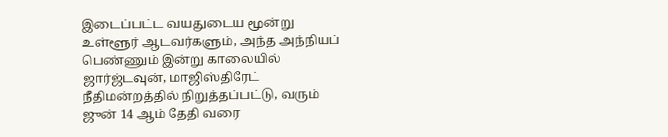இடைப்பட்ட வயதுடைய மூன்று உள்ளூர் ஆடவர்களும், அந்த அந்நியப் பெண்ணும் இன்று காலையில் ஜார்ஜ்டவுன், மாஜிஸ்திரேட் நீதிமன்றத்தில் நிறுத்தப்பட்டு, வரும் ஜுன் 14 ஆம் தேதி வரை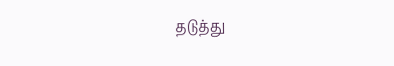தடுத்து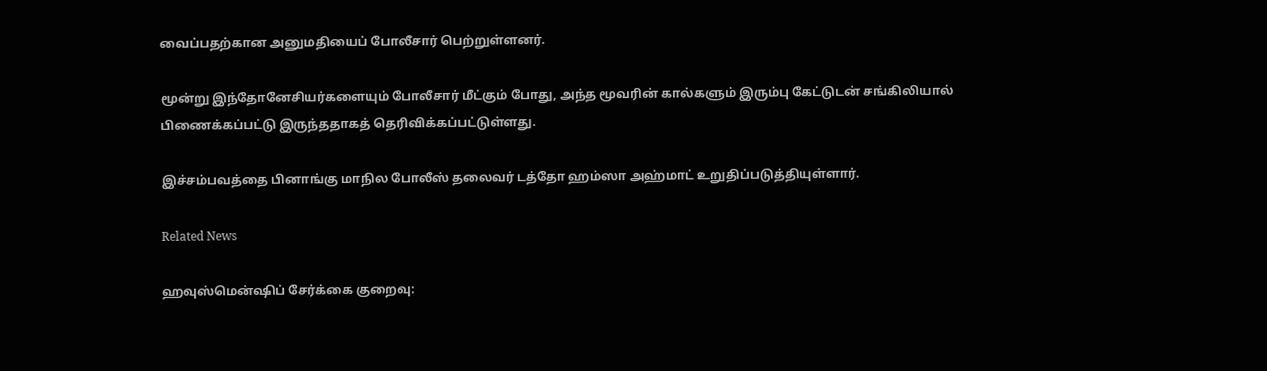வைப்பதற்கான அனுமதியைப் போலீசார் பெற்றுள்ளனர்.

மூன்று இந்தோனேசியர்களையும் போலீசார் மீட்கும் போது, அந்த மூவரின் கால்களும் இரும்பு கேட்டுடன் சங்கிலியால் பிணைக்கப்பட்டு இருந்ததாகத் தெரிவிக்கப்பட்டுள்ளது.

இச்சம்பவத்தை பினாங்கு மாநில போலீஸ் தலைவர் டத்தோ ஹம்ஸா அஹ்மாட் உறுதிப்படுத்தியுள்ளார்.

Related News

ஹவுஸ்மென்ஷிப் சேர்க்கை குறைவு: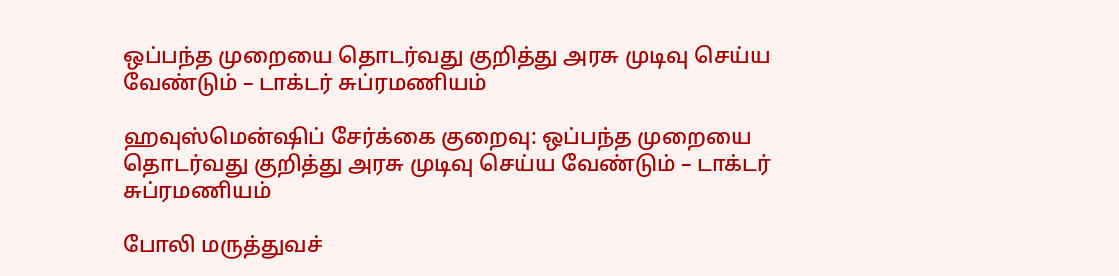ஒப்பந்த முறையை தொடர்வது குறித்து அரசு முடிவு செய்ய வேண்டும் – டாக்டர் சுப்ரமணியம்

ஹவுஸ்மென்ஷிப் சேர்க்கை குறைவு: ஒப்பந்த முறையை தொடர்வது குறித்து அரசு முடிவு செய்ய வேண்டும் – டாக்டர் சுப்ரமணியம்

போலி மருத்துவச்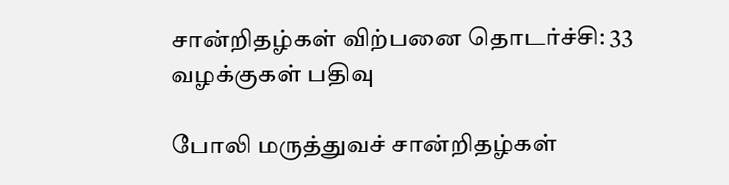சான்றிதழ்கள் விற்பனை தொடர்ச்சி: 33 வழக்குகள் பதிவு

போலி மருத்துவச் சான்றிதழ்கள்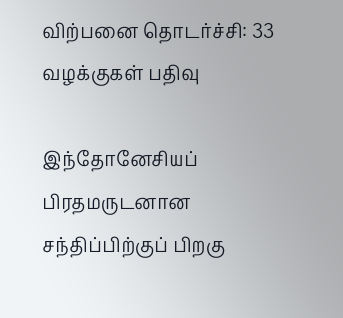விற்பனை தொடர்ச்சி: 33 வழக்குகள் பதிவு

இந்தோனேசியப் பிரதமருடனான சந்திப்பிற்குப் பிறகு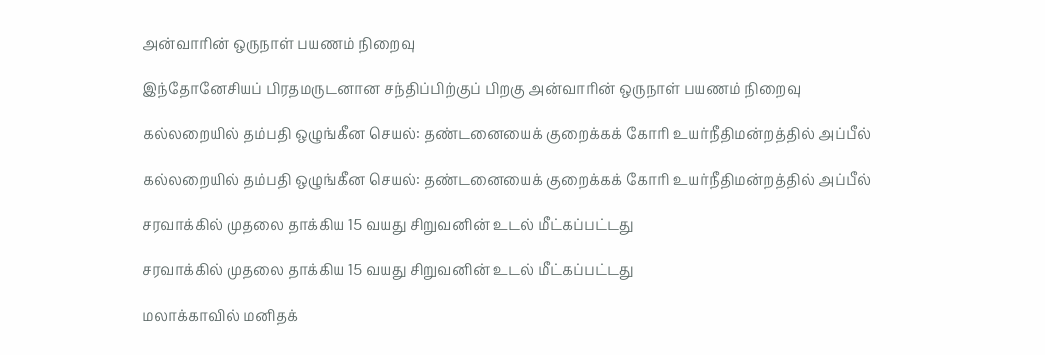அன்வாரின் ஒருநாள் பயணம் நிறைவு

இந்தோனேசியப் பிரதமருடனான சந்திப்பிற்குப் பிறகு அன்வாரின் ஒருநாள் பயணம் நிறைவு

கல்லறையில் தம்பதி ஒழுங்கீன செயல்: தண்டனையைக் குறைக்கக் கோரி உயர்நீதிமன்றத்தில் அப்பீல்

கல்லறையில் தம்பதி ஒழுங்கீன செயல்: தண்டனையைக் குறைக்கக் கோரி உயர்நீதிமன்றத்தில் அப்பீல்

சரவாக்கில் முதலை தாக்கிய 15 வயது சிறுவனின் உடல் மீட்கப்பட்டது

சரவாக்கில் முதலை தாக்கிய 15 வயது சிறுவனின் உடல் மீட்கப்பட்டது

மலாக்காவில் மனிதக்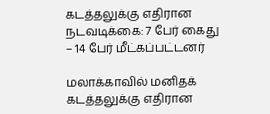கடத்தலுக்கு எதிரான நடவடிக்கை: 7 பேர் கைது – 14 பேர் மீட்கப்பட்டனர்

மலாக்காவில் மனிதக் கடத்தலுக்கு எதிரான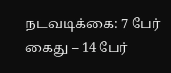நடவடிக்கை: 7 பேர் கைது – 14 பேர்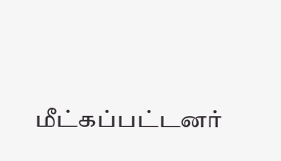மீட்கப்பட்டனர்